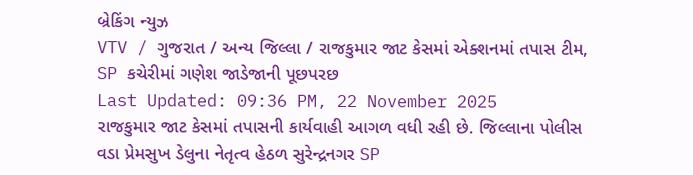બ્રેકિંગ ન્યુઝ
VTV / ગુજરાત / અન્ય જિલ્લા / રાજકુમાર જાટ કેસમાં એક્શનમાં તપાસ ટીમ, SP કચેરીમાં ગણેશ જાડેજાની પૂછપરછ
Last Updated: 09:36 PM, 22 November 2025
રાજકુમાર જાટ કેસમાં તપાસની કાર્યવાહી આગળ વધી રહી છે. જિલ્લાના પોલીસ વડા પ્રેમસુખ ડેલુના નેતૃત્વ હેઠળ સુરેન્દ્રનગર SP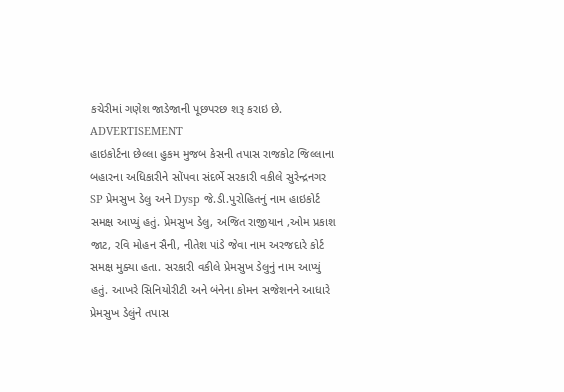કચેરીમાં ગણેશ જાડેજાની પૂછપરછ શરૂ કરાઇ છે.
ADVERTISEMENT
હાઇકોર્ટના છેલ્લા હુકમ મુજબ કેસની તપાસ રાજકોટ જિલ્લાના બહારના અધિકારીને સોંપવા સંદર્ભે સરકારી વકીલે સુરેન્દ્રનગર SP પ્રેમસુખ ડેલુ અને Dysp જે.ડી.પુરોહિતનું નામ હાઇકોર્ટ સમક્ષ આપ્યું હતું. પ્રેમસુખ ડેલુ, અજિત રાજીયાન ,ઓમ પ્રકાશ જાટ, રવિ મોહન સૈની, નીતેશ પાંડે જેવા નામ અરજદારે કોર્ટ સમક્ષ મુક્યા હતા. સરકારી વકીલે પ્રેમસુખ ડેલુનું નામ આપ્યું હતું. આખરે સિનિયોરીટી અને બંનેના કોમન સજેશનને આધારે પ્રેમસુખ ડેલુંને તપાસ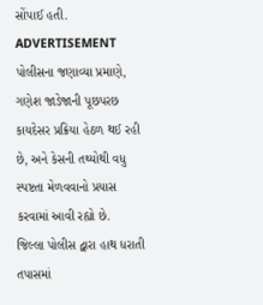સોંપાઈ હતી.
ADVERTISEMENT
પોલીસના જણાવ્યા પ્રમાણે, ગણેશ જાડેજાની પૂછપરછ કાયદેસર પ્રક્રિયા હેઠળ થઈ રહી છે, અને કેસની તથ્યોથી વધુ સ્પષ્ટતા મેળવવાનો પ્રયાસ કરવામાં આવી રહ્યો છે.
જિલ્લા પોલીસ દ્વારા હાથ ધરાતી તપાસમાં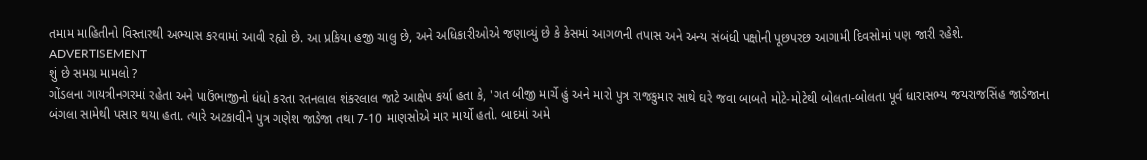તમામ માહિતીનો વિસ્તારથી અભ્યાસ કરવામાં આવી રહ્યો છે. આ પ્રકિયા હજી ચાલુ છે, અને અધિકારીઓએ જણાવ્યું છે કે કેસમાં આગળની તપાસ અને અન્ય સંબંધી પક્ષોની પૂછપરછ આગામી દિવસોમાં પણ જારી રહેશે.
ADVERTISEMENT
શું છે સમગ્ર મામલો ?
ગોંડલના ગાયત્રીનગરમાં રહેતા અને પાઉંભાજીનો ધંધો કરતા રતનલાલ શંકરલાલ જાટે આક્ષેપ કર્યા હતા કે, 'ગત બીજી માર્ચે હું અને મારો પુત્ર રાજકુમાર સાથે ઘરે જવા બાબતે મોટે-મોટેથી બોલતા-બોલતા પૂર્વ ધારાસભ્ય જયરાજસિંહ જાડેજાના બંગલા સામેથી પસાર થયા હતા. ત્યારે અટકાવીને પુત્ર ગણેશ જાડેજા તથા 7-10 માણસોએ માર માર્યો હતો. બાદમાં અમે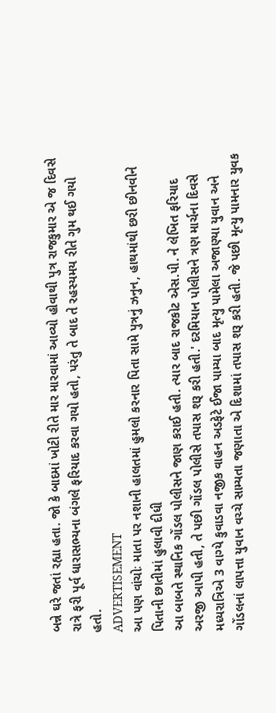બન્ને ઘરે જતાં રહ્યા હતા. જો કે બાદમાં ખોટી રીતે માર મારવામાં આવ્યો હોવાથી પુત્ર રાજકુમાર એ જ દિવસે રાત્રે ફરી પૂર્વ ધારાસભ્યના બંગલે ફરિયાદ કરવા ગયો હતો, પરંતુ તે બાદ તે રહસ્યમય રીતે ગુમ થઈ ગયો હતો.
ADVERTISEMENT
આ પણ વાંચોઃ માતા પર નશાની હાલતમાં હુમલો કરનાર પિતા સામે પુત્રનું ઝનુન, હાથમાંથી છરી છીનવીને પિતાની છાતીમાં હુલાવી દીધી
આ બાબતે સ્થાનિક ગોંડલ પોલીસને જાણ કરાઈ હતી. ત્યાર બાદ રાજકોટ એસ.પી. ને લેખિત ફરિયાદ અરજી આપી હતી, તે પછી ગોંડલ પોલીસે તપાસ શરૂ કરી હતી.' દરમિયાન પોલીસને ત્રણ માર્ચના દિવસે મધ્યરાત્રિએ 3 વાગ્યે કુવાડવા નજીક વાહન અડફેટે ઈજા પામ્યા બાદ મૃત્યુ પામેલા અજાણ્યા યુવાન અને ગોંડલનાં લાપત્તા યુવાન વચ્ચે સામ્યતા જણાતા એ દિશામાં તપાસ શરૂ કરી હતી. જે પછી મૃત્યુ પામનાર યુવક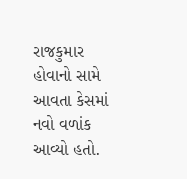રાજકુમાર હોવાનો સામે આવતા કેસમાં નવો વળાંક આવ્યો હતો.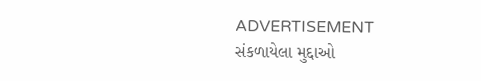ADVERTISEMENT
સંકળાયેલા મુદ્દાઓ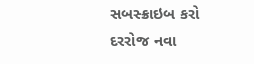સબસ્ક્રાઇબ કરો
દરરોજ નવા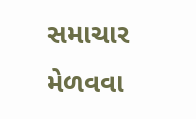સમાચાર મેળવવા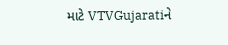માટે VTVGujaratiને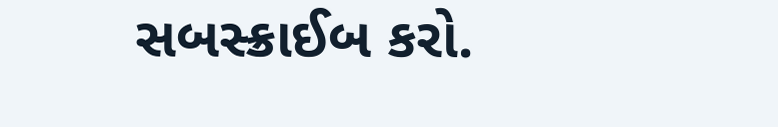સબસ્ક્રાઈબ કરો.